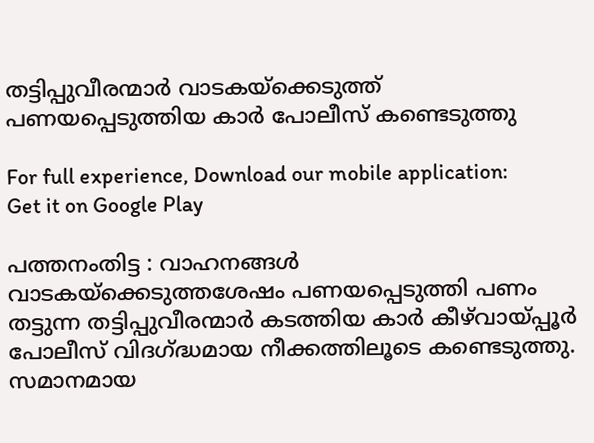തട്ടിപ്പുവീരന്മാർ വാടകയ്‌ക്കെടുത്ത് പണയപ്പെടുത്തിയ കാർ പോലീസ് കണ്ടെടുത്തു

For full experience, Download our mobile application:
Get it on Google Play

പത്തനംതിട്ട : വാഹനങ്ങൾ വാടകയ്‌ക്കെടുത്തശേഷം പണയപ്പെടുത്തി പണം തട്ടുന്ന തട്ടിപ്പുവീരന്മാർ കടത്തിയ കാർ കീഴ്‌വായ്‌പ്പൂർ പോലീസ് വിദഗ്ദ്ധമായ നീക്കത്തിലൂടെ കണ്ടെടുത്തു. സമാനമായ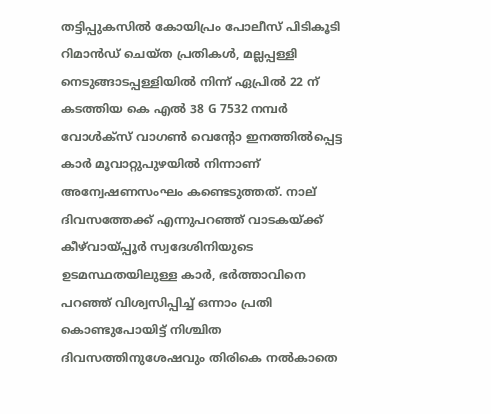തട്ടിപ്പുകസിൽ കോയിപ്രം പോലീസ് പിടികൂടി റിമാൻഡ് ചെയ്ത പ്രതികൾ, മല്ലപ്പള്ളി നെടുങ്ങാടപ്പള്ളിയിൽ നിന്ന് ഏപ്രിൽ 22 ന് കടത്തിയ കെ എൽ 38 G 7532 നമ്പർ വോള്‍ക്സ് വാഗൺ വെന്റോ ഇനത്തിൽപ്പെട്ട കാർ മൂവാറ്റുപുഴയിൽ നിന്നാണ് അന്വേഷണസംഘം കണ്ടെടുത്തത്. നാല് ദിവസത്തേക്ക് എന്നുപറഞ്ഞ് വാടകയ്ക്ക് കീഴ്‌വായ്‌പ്പൂർ സ്വദേശിനിയുടെ ഉടമസ്ഥതയിലുള്ള കാർ, ഭർത്താവിനെ പറഞ്ഞ് വിശ്വസിപ്പിച്ച് ഒന്നാം പ്രതി  കൊണ്ടുപോയിട്ട് നിശ്ചിത ദിവസത്തിനുശേഷവും തിരികെ നൽകാതെ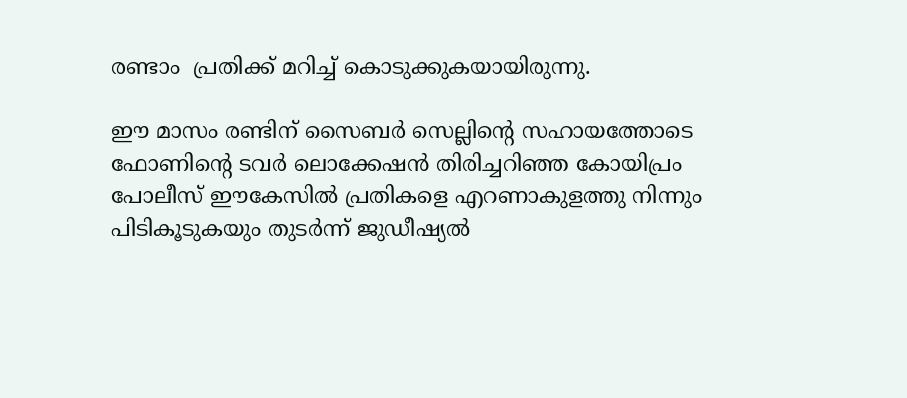രണ്ടാം  പ്രതിക്ക് മറിച്ച് കൊടുക്കുകയായിരുന്നു.

ഈ മാസം രണ്ടിന് സൈബർ സെല്ലിന്റെ സഹായത്തോടെ ഫോണിന്റെ ടവർ ലൊക്കേഷൻ തിരിച്ചറിഞ്ഞ കോയിപ്രം പോലീസ് ഈകേസിൽ പ്രതികളെ എറണാകുളത്തു നിന്നും പിടികൂടുകയും തുടർന്ന് ജുഡീഷ്യൽ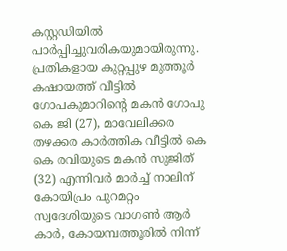കസ്റ്റഡിയിൽ പാർപ്പിച്ചുവരികയുമായിരുന്നു. പ്രതികളായ കുറ്റപ്പുഴ മുത്തൂർ കഷായത്ത് വീട്ടിൽ ഗോപകുമാറിന്റെ മകൻ ഗോപു കെ ജി (27), മാവേലിക്കര തഴക്കര കാർത്തിക വീട്ടിൽ കെ കെ രവിയുടെ മകൻ സുജിത് (32) എന്നിവര്‍ മാർച്ച് നാലിന് കോയിപ്രം പുറമറ്റം സ്വദേശിയുടെ വാഗൺ ആർ കാർ, കോയമ്പത്തൂരിൽ നിന്ന്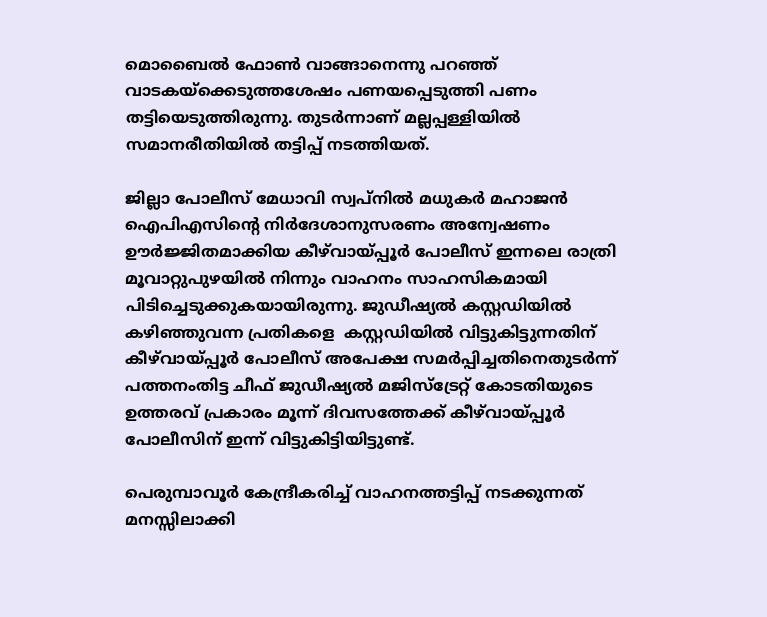മൊബൈൽ ഫോൺ വാങ്ങാനെന്നു പറഞ്ഞ് വാടകയ്‌ക്കെടുത്തശേഷം പണയപ്പെടുത്തി പണം തട്ടിയെടുത്തിരുന്നു. തുടർന്നാണ് മല്ലപ്പള്ളിയിൽ സമാനരീതിയിൽ തട്ടിപ്പ് നടത്തിയത്.

ജില്ലാ പോലീസ് മേധാവി സ്വപ്‌നിൽ മധുകർ മഹാജൻ ഐപിഎസിന്റെ നിർദേശാനുസരണം അന്വേഷണം ഊർജ്ജിതമാക്കിയ കീഴ്‌വായ്‌പ്പൂർ പോലീസ് ഇന്നലെ രാത്രി മൂവാറ്റുപുഴയിൽ നിന്നും വാഹനം സാഹസികമായി പിടിച്ചെടുക്കുകയായിരുന്നു. ജുഡീഷ്യൽ കസ്റ്റഡിയിൽ കഴിഞ്ഞുവന്ന പ്രതികളെ  കസ്റ്റഡിയിൽ വിട്ടുകിട്ടുന്നതിന് കീഴ്‌വായ്‌പ്പൂർ പോലീസ് അപേക്ഷ സമർപ്പിച്ചതിനെതുടർന്ന് പത്തനംതിട്ട ചീഫ് ജുഡീഷ്യൽ മജിസ്‌ട്രേറ്റ് കോടതിയുടെ ഉത്തരവ് പ്രകാരം മൂന്ന് ദിവസത്തേക്ക് കീഴ്‌വായ്‌പ്പൂർ പോലീസിന് ഇന്ന് വിട്ടുകിട്ടിയിട്ടുണ്ട്.

പെരുമ്പാവൂർ കേന്ദ്രീകരിച്ച് വാഹനത്തട്ടിപ്പ് നടക്കുന്നത് മനസ്സിലാക്കി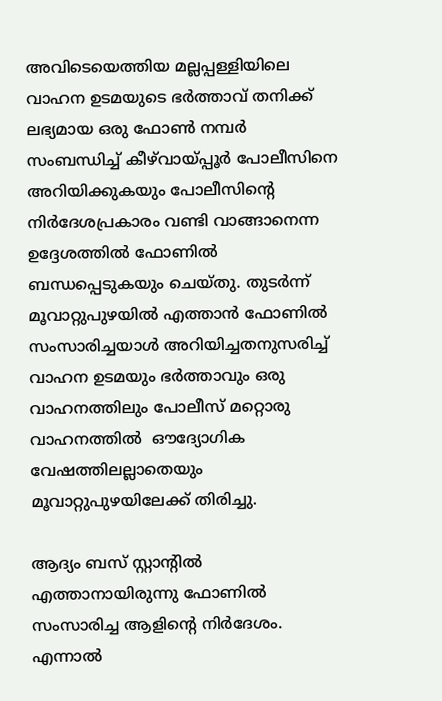അവിടെയെത്തിയ മല്ലപ്പള്ളിയിലെ വാഹന ഉടമയുടെ ഭർത്താവ് തനിക്ക് ലഭ്യമായ ഒരു ഫോൺ നമ്പർ സംബന്ധിച്ച് കീഴ്‌വായ്‌പ്പൂർ പോലീസിനെ അറിയിക്കുകയും പോലീസിന്റെ നിർദേശപ്രകാരം വണ്ടി വാങ്ങാനെന്ന ഉദ്ദേശത്തിൽ ഫോണിൽ ബന്ധപ്പെടുകയും ചെയ്തു. തുടർന്ന് മൂവാറ്റുപുഴയിൽ എത്താൻ ഫോണിൽ സംസാരിച്ചയാൾ അറിയിച്ചതനുസരിച്ച് വാഹന ഉടമയും ഭർത്താവും ഒരു വാഹനത്തിലും പോലീസ് മറ്റൊരു വാഹനത്തിൽ  ഔദ്യോഗിക വേഷത്തിലല്ലാതെയും മൂവാറ്റുപുഴയിലേക്ക് തിരിച്ചു.

ആദ്യം ബസ് സ്റ്റാന്റിൽ എത്താനായിരുന്നു ഫോണിൽ സംസാരിച്ച ആളിന്റെ നിർദേശം. എന്നാൽ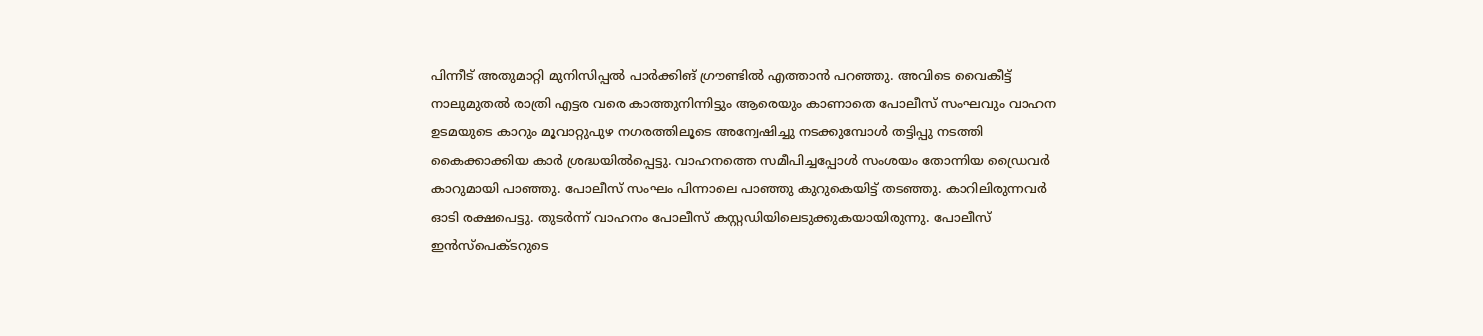പിന്നീട് അതുമാറ്റി മുനിസിപ്പൽ പാർക്കിങ് ഗ്രൗണ്ടിൽ എത്താൻ പറഞ്ഞു. അവിടെ വൈകീട്ട് നാലുമുതൽ രാത്രി എട്ടര വരെ കാത്തുനിന്നിട്ടും ആരെയും കാണാതെ പോലീസ് സംഘവും വാഹന ഉടമയുടെ കാറും മൂവാറ്റുപുഴ നഗരത്തിലൂടെ അന്വേഷിച്ചു നടക്കുമ്പോൾ തട്ടിപ്പു നടത്തി കൈക്കാക്കിയ കാർ ശ്രദ്ധയിൽപ്പെട്ടു. വാഹനത്തെ സമീപിച്ചപ്പോൾ സംശയം തോന്നിയ ഡ്രൈവർ കാറുമായി പാഞ്ഞു. പോലീസ് സംഘം പിന്നാലെ പാഞ്ഞു കുറുകെയിട്ട് തടഞ്ഞു. കാറിലിരുന്നവർ ഓടി രക്ഷപെട്ടു. തുടർന്ന് വാഹനം പോലീസ് കസ്റ്റഡിയിലെടുക്കുകയായിരുന്നു. പോലീസ് ഇൻസ്‌പെക്ടറുടെ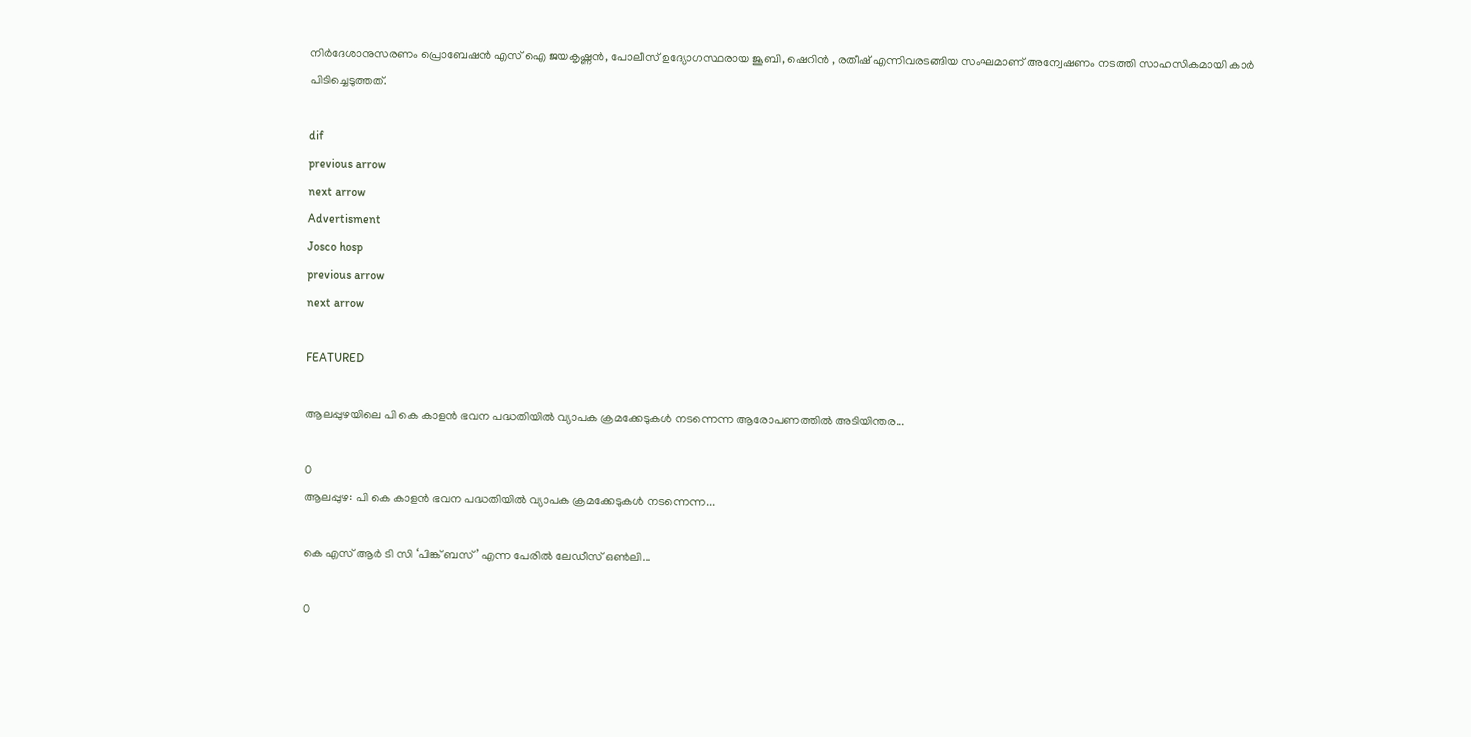നിർദേശാനുസരണം പ്രൊബേഷൻ എസ് ഐ ജയകൃഷ്ണൻ, പോലീസ് ഉദ്യോഗസ്ഥരായ ജൂബി, ഷെറിൻ , രതീഷ് എന്നിവരടങ്ങിയ സംഘമാണ് അന്വേഷണം നടത്തി സാഹസികമായി കാർ പിടിച്ചെടുത്തത്.

dif
previous arrow
next arrow
Advertisment
Josco hosp
previous arrow
next arrow

FEATURED

ആലപ്പുഴയിലെ പി കെ കാളൻ ഭവന പദ്ധതിയിൽ വ്യാപക ക്രമക്കേടുകൾ നടന്നെന്ന ആരോപണത്തിൽ അടിയിന്തര...

0
ആലപ്പുഴ: പി കെ കാളൻ ഭവന പദ്ധതിയിൽ വ്യാപക ക്രമക്കേടുകൾ നടന്നെന്ന...

കെ എസ് ആർ ടി സി ‘പിങ്ക് ബസ്’ എന്ന പേരിൽ ലേഡീസ് ഒൺലി...

0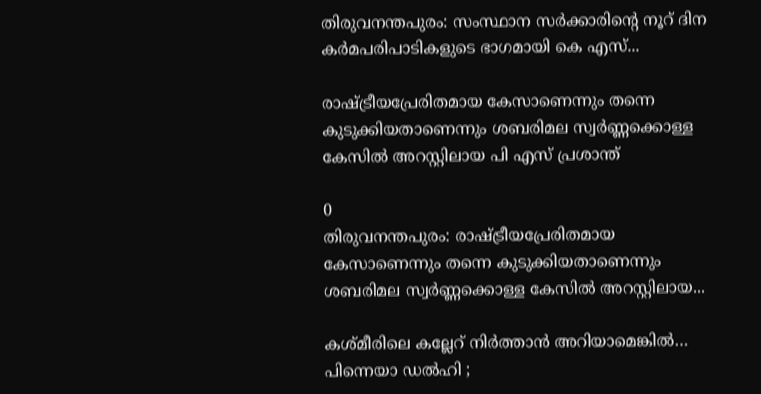തിരുവനന്തപുരം: സംസ്ഥാന സർക്കാരിന്റെ നൂറ് ദിന കർമപരിപാടികളുടെ ഭാഗമായി കെ എസ്...

രാഷ്ട്രീയപ്രേരിതമായ കേസാണെന്നും തന്നെ കുടുക്കിയതാണെന്നും ശബരിമല സ്വർണ്ണക്കൊള്ള കേസിൽ അറസ്റ്റിലായ പി എസ് പ്രശാന്ത്

0
തിരുവനന്തപുരം: രാഷ്ട്രീയപ്രേരിതമായ കേസാണെന്നും തന്നെ കുടുക്കിയതാണെന്നും ശബരിമല സ്വർണ്ണക്കൊള്ള കേസിൽ അറസ്റ്റിലായ...

കശ്മീരിലെ കല്ലേറ് നിര്‍ത്താന്‍ അറിയാമെങ്കില്‍… പിന്നെയാ ഡല്‍ഹി ;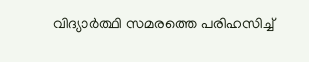വിദ്യാർത്ഥി സമരത്തെ പരിഹസിച്ച്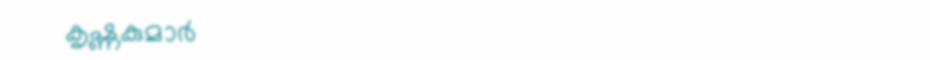കൃഷ്ണകുമാർ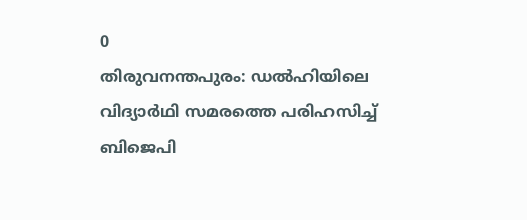0
തിരുവനന്തപുരം: ഡല്‍ഹിയിലെ വിദ്യാര്‍ഥി സമരത്തെ പരിഹസിച്ച് ബിജെപി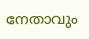നേതാവും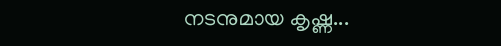നടനുമായ കൃഷ്ണ...